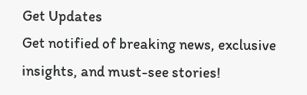Get Updates
Get notified of breaking news, exclusive insights, and must-see stories!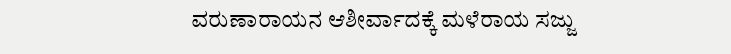ವರುಣಾರಾಯನ ಆಶೀರ್ವಾದಕ್ಕೆ ಮಳೆರಾಯ ಸಜ್ಜು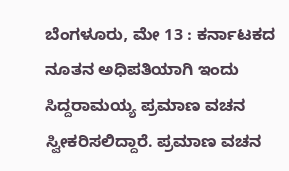ಬೆಂಗಳೂರು, ಮೇ 13 : ಕರ್ನಾಟಕದ ನೂತನ ಅಧಿಪತಿಯಾಗಿ ಇಂದು ಸಿದ್ದರಾಮಯ್ಯ ಪ್ರಮಾಣ ವಚನ ಸ್ವೀಕರಿಸಲಿದ್ದಾರೆ. ಪ್ರಮಾಣ ವಚನ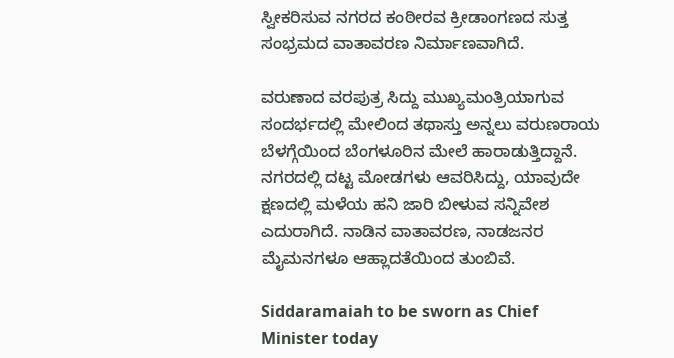ಸ್ವೀಕರಿಸುವ ನಗರದ ಕಂಠೀರವ ಕ್ರೀಡಾಂಗಣದ ಸುತ್ತ ಸಂಭ್ರಮದ ವಾತಾವರಣ ನಿರ್ಮಾಣವಾಗಿದೆ.

ವರುಣಾದ ವರಪುತ್ರ ಸಿದ್ದು ಮುಖ್ಯಮಂತ್ರಿಯಾಗುವ ಸಂದರ್ಭದಲ್ಲಿ ಮೇಲಿಂದ ತಥಾಸ್ತು ಅನ್ನಲು ವರುಣರಾಯ ಬೆಳಗ್ಗೆಯಿಂದ ಬೆಂಗಳೂರಿನ ಮೇಲೆ ಹಾರಾಡುತ್ತಿದ್ದಾನೆ. ನಗರದಲ್ಲಿ ದಟ್ಟ ಮೋಡಗಳು ಆವರಿಸಿದ್ದು, ಯಾವುದೇ ಕ್ಷಣದಲ್ಲಿ ಮಳೆಯ ಹನಿ ಜಾರಿ ಬೀಳುವ ಸನ್ನಿವೇಶ ಎದುರಾಗಿದೆ. ನಾಡಿನ ವಾತಾವರಣ, ನಾಡಜನರ ಮೈಮನಗಳೂ ಆಹ್ಲಾದತೆಯಿಂದ ತುಂಬಿವೆ.

Siddaramaiah to be sworn as Chief Minister today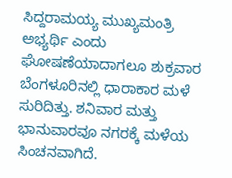ಸಿದ್ದರಾಮಯ್ಯ ಮುಖ್ಯಮಂತ್ರಿ ಅಭ್ಯರ್ಥಿ ಎಂದು ಘೋಷಣೆಯಾದಾಗಲೂ ಶುಕ್ರವಾರ ಬೆಂಗಳೂರಿನಲ್ಲಿ ಧಾರಾಕಾರ ಮಳೆ ಸುರಿದಿತ್ತು. ಶನಿವಾರ ಮತ್ತು ಭಾನುವಾರವೂ ನಗರಕ್ಕೆ ಮಳೆಯ ಸಿಂಚನವಾಗಿದೆ.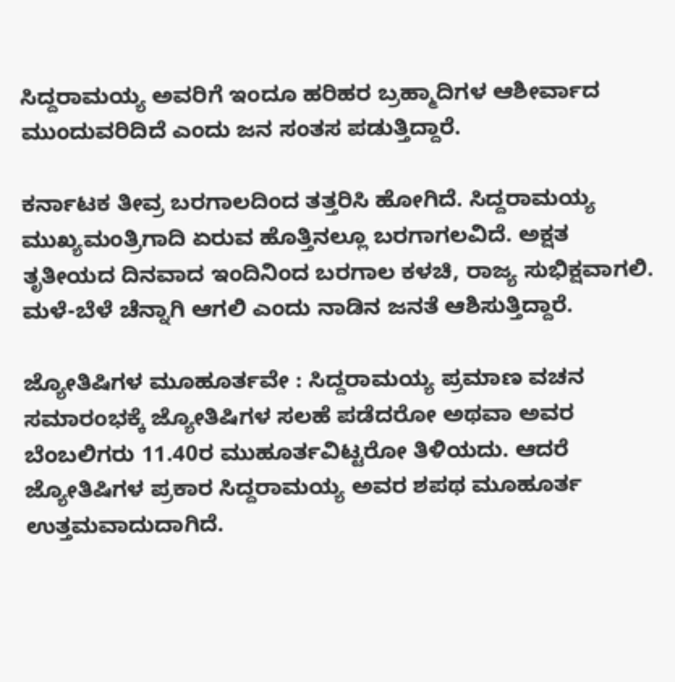ಸಿದ್ದರಾಮಯ್ಯ ಅವರಿಗೆ ಇಂದೂ ಹರಿಹರ ಬ್ರಹ್ಮಾದಿಗಳ ಆಶೀರ್ವಾದ ಮುಂದುವರಿದಿದೆ ಎಂದು ಜನ ಸಂತಸ ಪಡುತ್ತಿದ್ದಾರೆ.

ಕರ್ನಾಟಕ ತೀವ್ರ ಬರಗಾಲದಿಂದ ತತ್ತರಿಸಿ ಹೋಗಿದೆ. ಸಿದ್ದರಾಮಯ್ಯ ಮುಖ್ಯಮಂತ್ರಿಗಾದಿ ಏರುವ ಹೊತ್ತಿನಲ್ಲೂ ಬರಗಾಗಲವಿದೆ. ಅಕ್ಷತ ತೃತೀಯದ ದಿನವಾದ ಇಂದಿನಿಂದ ಬರಗಾಲ ಕಳಚಿ, ರಾಜ್ಯ ಸುಭಿಕ್ಷವಾಗಲಿ. ಮಳೆ-ಬೆಳೆ ಚೆನ್ನಾಗಿ ಆಗಲಿ ಎಂದು ನಾಡಿನ ಜನತೆ ಆಶಿಸುತ್ತಿದ್ದಾರೆ.

ಜ್ಯೋತಿಷಿಗಳ ಮೂಹೂರ್ತವೇ : ಸಿದ್ದರಾಮಯ್ಯ ಪ್ರಮಾಣ ವಚನ ಸಮಾರಂಭಕ್ಕೆ ಜ್ಯೋತಿಷಿಗಳ ಸಲಹೆ ಪಡೆದರೋ ಅಥವಾ ಅವರ ಬೆಂಬಲಿಗರು 11.40ರ ಮುಹೂರ್ತವಿಟ್ಟರೋ ತಿಳಿಯದು. ಆದರೆ ಜ್ಯೋತಿಷಿಗಳ ಪ್ರಕಾರ ಸಿದ್ದರಾಮಯ್ಯ ಅವರ ಶಪಥ ಮೂಹೂರ್ತ ಉತ್ತಮವಾದುದಾಗಿದೆ.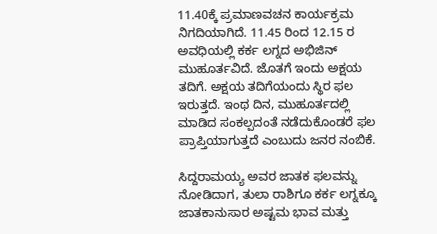11.40ಕ್ಕೆ ಪ್ರಮಾಣವಚನ ಕಾರ್ಯಕ್ರಮ ನಿಗದಿಯಾಗಿದೆ. 11.45 ರಿಂದ 12.15 ರ ಅವಧಿಯಲ್ಲಿ ಕರ್ಕ ಲಗ್ನದ ಅಭಿಜಿನ್ ಮುಹೂರ್ತವಿದೆ. ಜೊತಗೆ ಇಂದು ಅಕ್ಷಯ ತದಿಗೆ. ಅಕ್ಷಯ ತದಿಗೆಯಂದು ಸ್ಥಿರ ಫಲ ಇರುತ್ತದೆ. ಇಂಥ ದಿನ, ಮುಹೂರ್ತದಲ್ಲಿ ಮಾಡಿದ ಸಂಕಲ್ಪದಂತೆ ನಡೆದುಕೊಂಡರೆ ಫಲ ಪ್ರಾಪ್ತಿಯಾಗುತ್ತದೆ ಎಂಬುದು ಜನರ ನಂಬಿಕೆ.

ಸಿದ್ದರಾಮಯ್ಯ ಅವರ ಜಾತಕ ಫಲವನ್ನು ನೋಡಿದಾಗ, ತುಲಾ ರಾಶಿಗೂ ಕರ್ಕ ಲಗ್ನಕ್ಕೂ ಜಾತಕಾನುಸಾರ ಅಷ್ಟಮ ಭಾವ ಮತ್ತು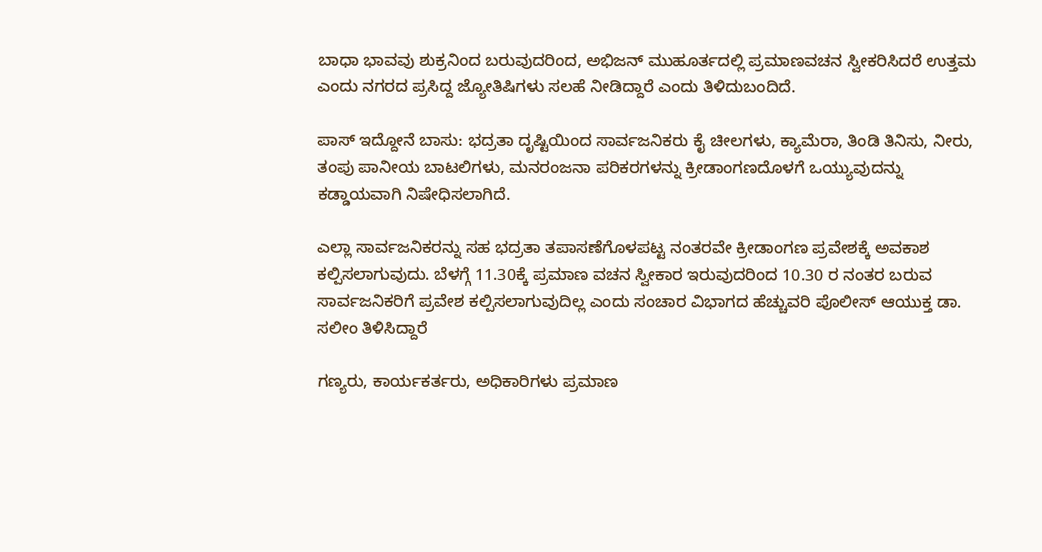ಬಾಧಾ ಭಾವವು ಶುಕ್ರನಿಂದ ಬರುವುದರಿಂದ, ಅಭಿಜನ್ ಮುಹೂರ್ತದಲ್ಲಿ ಪ್ರಮಾಣವಚನ ಸ್ವೀಕರಿಸಿದರೆ ಉತ್ತಮ ಎಂದು ನಗರದ ಪ್ರಸಿದ್ದ ಜ್ಯೋತಿಷಿಗಳು ಸಲಹೆ ನೀಡಿದ್ದಾರೆ ಎಂದು ತಿಳಿದುಬಂದಿದೆ.

ಪಾಸ್ ಇದ್ದೋನೆ ಬಾಸು: ಭದ್ರತಾ ದೃಷ್ಟಿಯಿಂದ ಸಾರ್ವಜನಿಕರು ಕೈ ಚೀಲಗಳು, ಕ್ಯಾಮೆರಾ, ತಿಂಡಿ ತಿನಿಸು, ನೀರು, ತಂಪು ಪಾನೀಯ ಬಾಟಲಿಗಳು, ಮನರಂಜನಾ ಪರಿಕರಗಳನ್ನು ಕ್ರೀಡಾಂಗಣದೊಳಗೆ ಒಯ್ಯುವುದನ್ನು ಕಡ್ಡಾಯವಾಗಿ ನಿಷೇಧಿಸಲಾಗಿದೆ.

ಎಲ್ಲಾ ಸಾರ್ವಜನಿಕರನ್ನು ಸಹ ಭದ್ರತಾ ತಪಾಸಣೆಗೊಳಪಟ್ಟ ನಂತರವೇ ಕ್ರೀಡಾಂಗಣ ಪ್ರವೇಶಕ್ಕೆ ಅವಕಾಶ ಕಲ್ಪಿಸಲಾಗುವುದು. ಬೆಳಗ್ಗೆ 11.30ಕ್ಕೆ ಪ್ರಮಾಣ ವಚನ ಸ್ವೀಕಾರ ಇರುವುದರಿಂದ 10.30 ರ ನಂತರ ಬರುವ ಸಾರ್ವಜನಿಕರಿಗೆ ಪ್ರವೇಶ ಕಲ್ಪಿಸಲಾಗುವುದಿಲ್ಲ ಎಂದು ಸಂಚಾರ ವಿಭಾಗದ ಹೆಚ್ಚುವರಿ ಪೊಲೀಸ್ ಆಯುಕ್ತ ಡಾ. ಸಲೀಂ ತಿಳಿಸಿದ್ದಾರೆ

ಗಣ್ಯರು, ಕಾರ್ಯಕರ್ತರು, ಅಧಿಕಾರಿಗಳು ಪ್ರಮಾಣ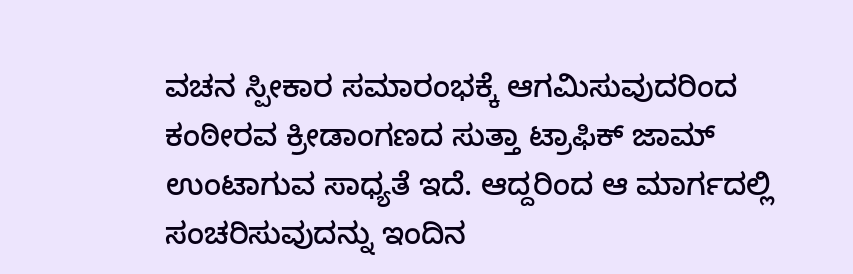ವಚನ ಸ್ಪೀಕಾರ ಸಮಾರಂಭಕ್ಕೆ ಆಗಮಿಸುವುದರಿಂದ ಕಂಠೀರವ ಕ್ರೀಡಾಂಗಣದ ಸುತ್ತಾ ಟ್ರಾಫಿಕ್ ಜಾಮ್ ಉಂಟಾಗುವ ಸಾಧ್ಯತೆ ಇದೆ. ಆದ್ದರಿಂದ ಆ ಮಾರ್ಗದಲ್ಲಿ ಸಂಚರಿಸುವುದನ್ನು ಇಂದಿನ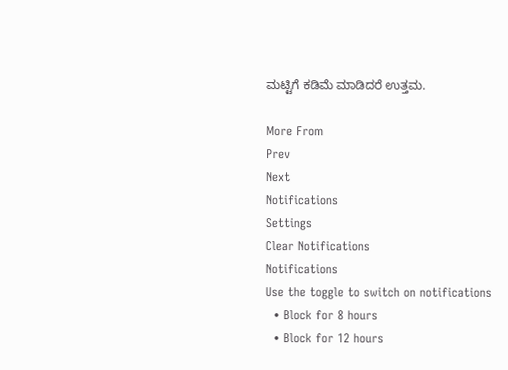ಮಟ್ಟಿಗೆ ಕಡಿಮೆ ಮಾಡಿದರೆ ಉತ್ತಮ.

More From
Prev
Next
Notifications
Settings
Clear Notifications
Notifications
Use the toggle to switch on notifications
  • Block for 8 hours
  • Block for 12 hours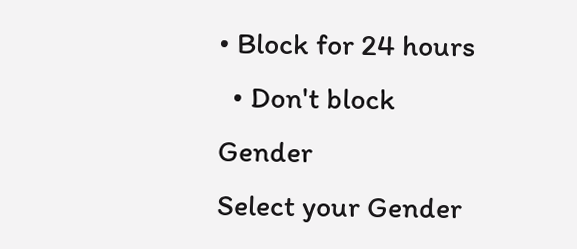• Block for 24 hours
  • Don't block
Gender
Select your Gender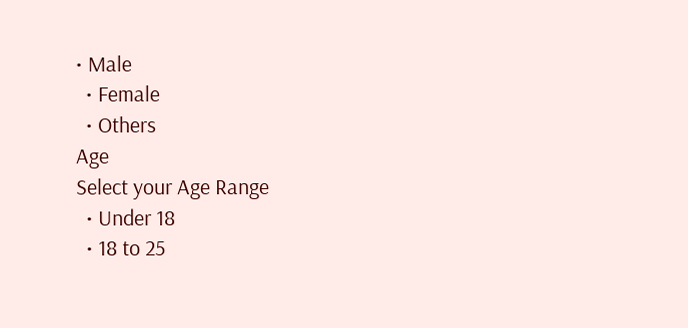• Male
  • Female
  • Others
Age
Select your Age Range
  • Under 18
  • 18 to 25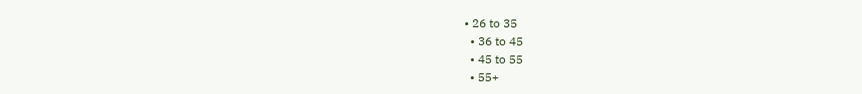• 26 to 35
  • 36 to 45
  • 45 to 55
  • 55+